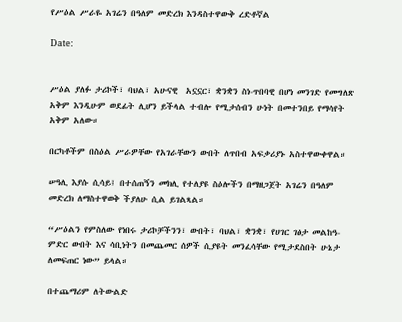የሥዕል ሥራዬ አገሬን በዓለም መድረክ እንዳስተዋውቅ ረድቶኛል

Date:


ሥዕል ያለፉ ታሪኮች፣ ባህል፣ አሁናዊ  አኗኗር፣ ቋንቋን ስነ-ጥበባዊ በሆነ መንገድ የመግለጽ አቅም እንዲሁም ወደፊት ሊሆን ይችላል ተብሎ የሚታሰብን ሁነት በመተንበይ የማሳየት አቅም አለው።

በርካቶችም በስዕል ሥራዎቸው የአገራቸውን ውበት ለጥበብ አፍቃሪያኑ አስተዋውቀዋል።

ሠዓሊ እያሱ ሲሳይ፤ በተሰጠኝን መክሊ የተለያዩ ስዕሎችን በማዘጋጀት አገሬን በዓለም መድረክ ለማስተዋወቅ ችያለሁ ሲል ይገልጻል።

“ሥዕልን የምስለው የነበሩ ታሪኮቻችንን፣ ውበት፣ ባህል፣ ቋንቋ፣ የሀገር ገፅታ መልከዓ-ምድር ውበት እና ሳቢነትን በመጨመር ሰዎች ሲያዩት መንፈሳቸው የሚታደስበት ሁኔታ ለመፍጠር ነው” ይላል።

በተጨማሪም ለትውልድ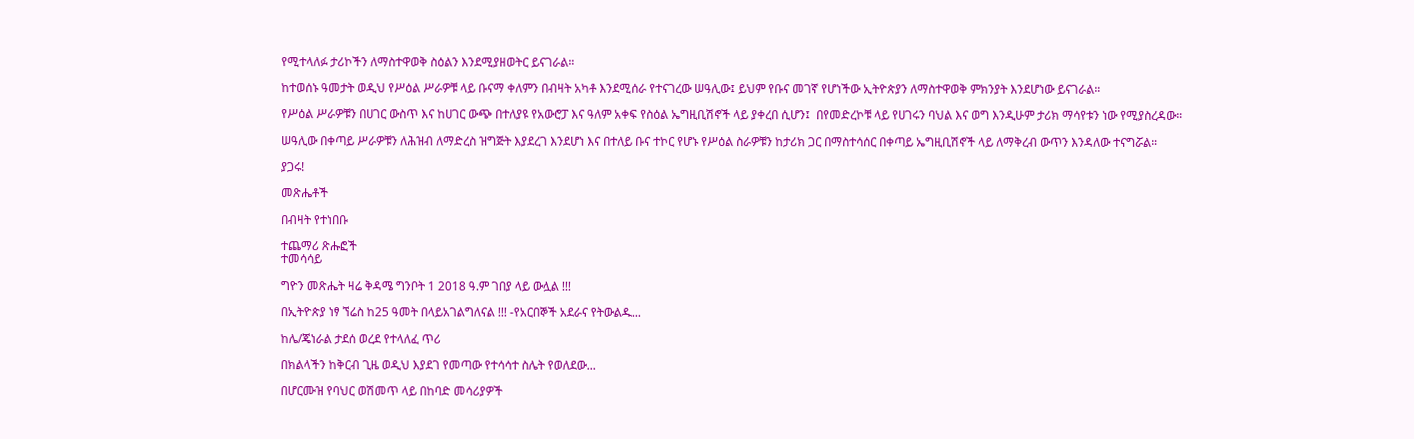የሚተላለፉ ታሪኮችን ለማስተዋወቅ ስዕልን እንደሚያዘወትር ይናገራል።

ከተወሰኑ ዓመታት ወዲህ የሥዕል ሥራዎቹ ላይ ቡናማ ቀለምን በብዛት አካቶ እንደሚሰራ የተናገረው ሠዓሊው፤ ይህም የቡና መገኛ የሆነችው ኢትዮጵያን ለማስተዋወቅ ምክንያት እንደሆነው ይናገራል።

የሥዕል ሥራዎቹን በሀገር ውስጥ እና ከሀገር ውጭ በተለያዩ የአውሮፓ እና ዓለም አቀፍ የስዕል ኤግዚቢሽኖች ላይ ያቀረበ ሲሆን፤  በየመድረኮቹ ላይ የሀገሩን ባህል እና ወግ እንዲሁም ታሪክ ማሳየቱን ነው የሚያስረዳው።

ሠዓሊው በቀጣይ ሥራዎቹን ለሕዝብ ለማድረስ ዝግጅት እያደረገ እንደሆነ እና በተለይ ቡና ተኮር የሆኑ የሥዕል ስራዎቹን ከታሪክ ጋር በማስተሳሰር በቀጣይ ኤግዚቢሽኖች ላይ ለማቅረብ ውጥን እንዳለው ተናግሯል።

ያጋሩ!

መጽሔቶች

በብዛት የተነበቡ

ተጨማሪ ጽሑፎች
ተመሳሳይ

ግዮን መጽሔት ዛሬ ቅዳሜ ግንቦት 1 2018 ዓ.ም ገበያ ላይ ውሏል !!!

በኢትዮጵያ ነፃ ኘሬስ ከ25 ዓመት በላይአገልግለናል !!! -የአርበኞች አደራና የትውልዱ...

ከሌ/ጄነራል ታደሰ ወረደ የተላለፈ ጥሪ

በክልላችን ከቅርብ ጊዜ ወዲህ እያደገ የመጣው የተሳሳተ ስሌት የወለደው...

በሆርሙዝ የባህር ወሽመጥ ላይ በከባድ መሳሪያዎች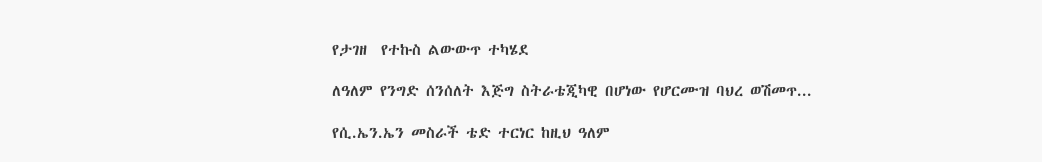የታገዘ  የተኩስ ልውውጥ ተካሄደ

ለዓለም የንግድ ሰንሰለት እጅግ ስትራቴጂካዊ በሆነው የሆርሙዝ ባህረ ወሽመጥ...

የሲ.ኤን.ኤን መስራች ቴድ ተርነር ከዚህ ዓለም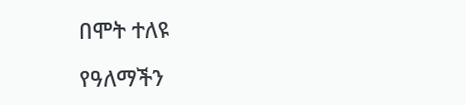በሞት ተለዩ

የዓለማችን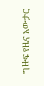ግዙፍ የዜና አውታር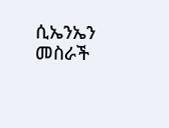ሲኤንኤን መስራች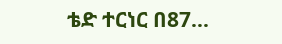ቴድ ተርነር በ87...